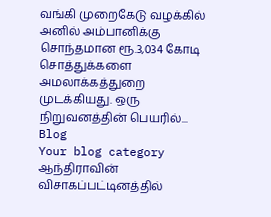வங்கி முறைகேடு வழக்கில் அனில் அம்பானிக்கு சொந்தமான ரூ.3,034 கோடி சொத்துக்களை அமலாக்கத்துறை முடக்கியது. ஒரு நிறுவனத்தின் பெயரில்...
Blog
Your blog category
ஆந்திராவின் விசாகப்பட்டினத்தில்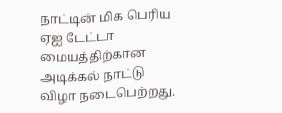நாட்டின் மிக பெரிய ஏஐ டேட்டா மையத்திற்கான அடிக்கல் நாட்டு விழா நடைபெற்றது.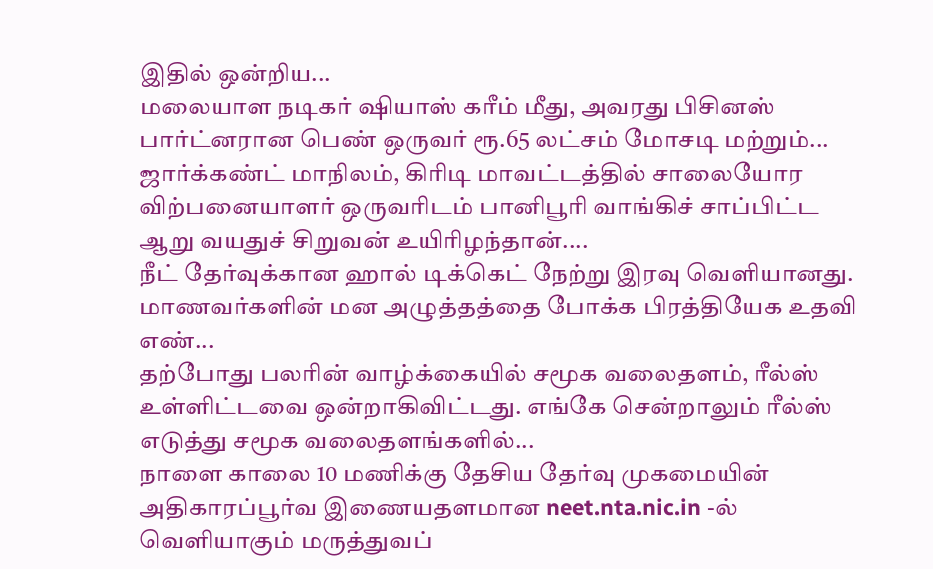இதில் ஒன்றிய...
மலையாள நடிகர் ஷியாஸ் கரீம் மீது, அவரது பிசினஸ் பார்ட்னரான பெண் ஒருவர் ரூ.65 லட்சம் மோசடி மற்றும்...
ஜார்க்கண்ட் மாநிலம், கிரிடி மாவட்டத்தில் சாலையோர விற்பனையாளர் ஒருவரிடம் பானிபூரி வாங்கிச் சாப்பிட்ட ஆறு வயதுச் சிறுவன் உயிரிழந்தான்....
நீட் தேர்வுக்கான ஹால் டிக்கெட் நேற்று இரவு வெளியானது. மாணவர்களின் மன அழுத்தத்தை போக்க பிரத்தியேக உதவி எண்...
தற்போது பலரின் வாழ்க்கையில் சமூக வலைதளம், ரீல்ஸ் உள்ளிட்டவை ஒன்றாகிவிட்டது. எங்கே சென்றாலும் ரீல்ஸ் எடுத்து சமூக வலைதளங்களில்...
நாளை காலை 10 மணிக்கு தேசிய தேர்வு முகமையின் அதிகாரப்பூர்வ இணையதளமான neet.nta.nic.in -ல் வெளியாகும் மருத்துவப்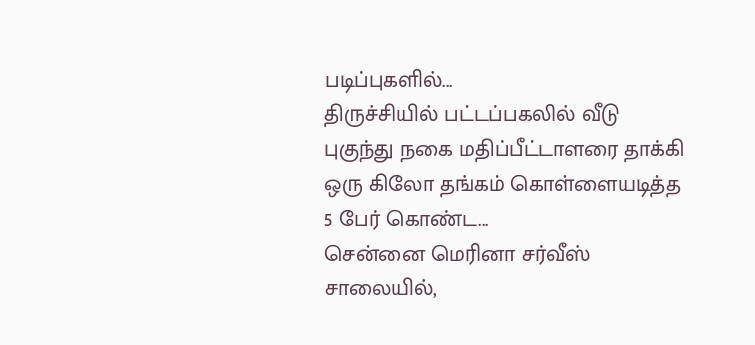படிப்புகளில்...
திருச்சியில் பட்டப்பகலில் வீடு புகுந்து நகை மதிப்பீட்டாளரை தாக்கி ஒரு கிலோ தங்கம் கொள்ளையடித்த 5 பேர் கொண்ட...
சென்னை மெரினா சர்வீஸ் சாலையில்,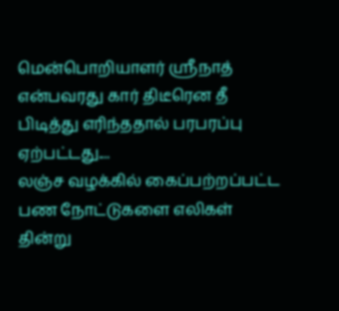மென்பொறியாளர் ஸ்ரீநாத் என்பவரது கார் திடீரென தீ பிடித்து எரிந்ததால் பரபரப்பு ஏற்பட்டது....
லஞ்ச வழக்கில் கைப்பற்றப்பட்ட பண நோட்டுகளை எலிகள் தின்று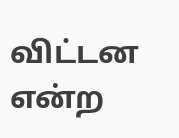விட்டன என்ற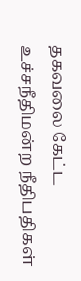தகவலை கேட்ட உச்சநீதிமன்ற நீதிபதிகள்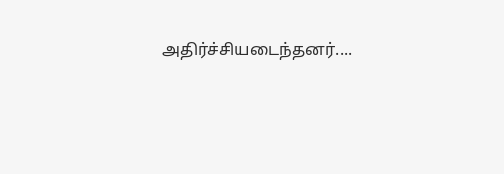அதிர்ச்சியடைந்தனர்....